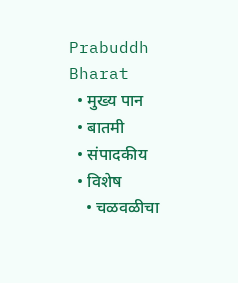Prabuddh Bharat
  • मुख्य पान
  • बातमी
  • संपादकीय
  • विशेष
    • चळवळीचा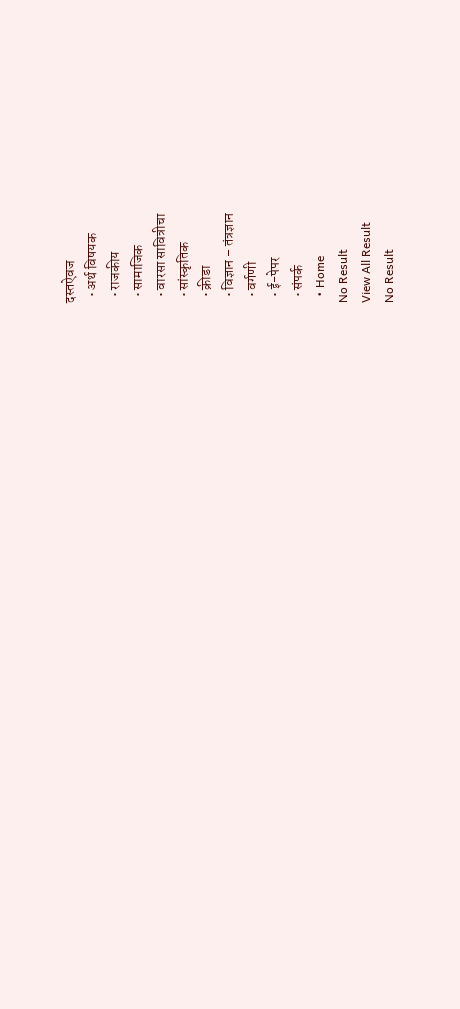दस्तऐवज
  • अर्थ विषयक
  • राजकीय
  • सामाजिक
  • वारसा सावित्रीचा
  • सांस्कृतिक
  • क्रीडा
  • विज्ञान – तंत्रज्ञान
  • वर्गणी
  • ई-पेपर
  • संपर्क
  • Home
No Result
View All Result
No Result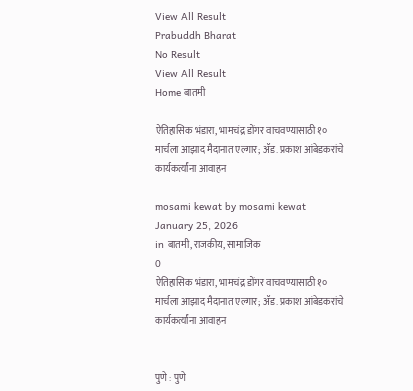View All Result
Prabuddh Bharat
No Result
View All Result
Home बातमी

ऐतिहासिक भंडारा, भामचंद्र डोंगर वाचवण्यासाठी १० मार्चला आझाद मैदानात एल्गार; ॲड. प्रकाश आंबेडकरांचे कार्यकर्त्यांना आवाहन

mosami kewat by mosami kewat
January 25, 2026
in बातमी, राजकीय, सामाजिक
0
ऐतिहासिक भंडारा, भामचंद्र डोंगर वाचवण्यासाठी १० मार्चला आझाद मैदानात एल्गार; ॲड. प्रकाश आंबेडकरांचे कार्यकर्त्यांना आवाहन


पुणे : पुणे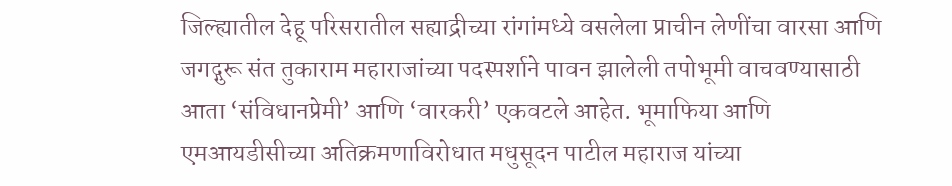जिल्ह्यातील देहू परिसरातील सह्याद्रीच्या रांगांमध्ये वसलेला प्राचीन लेणींचा वारसा आणि जगद्गुरू संत तुकाराम महाराजांच्या पदस्पर्शाने पावन झालेली तपोभूमी वाचवण्यासाठी आता ‘संविधानप्रेमी’ आणि ‘वारकरी’ एकवटले आहेत. भूमाफिया आणि एमआयडीसीच्या अतिक्रमणाविरोधात मधुसूदन पाटील महाराज यांच्या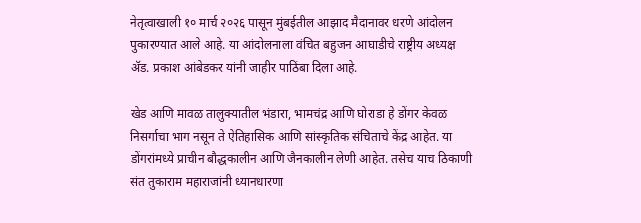नेतृत्वाखाली १० मार्च २०२६ पासून मुंबईतील आझाद मैदानावर धरणे आंदोलन पुकारण्यात आले आहे. या आंदोलनाला वंचित बहुजन आघाडीचे राष्ट्रीय अध्यक्ष ॲड. प्रकाश आंबेडकर यांनी जाहीर पाठिंबा दिला आहे.

खेड आणि मावळ तालुक्यातील भंडारा, भामचंद्र आणि घोराडा हे डोंगर केवळ निसर्गाचा भाग नसून ते ऐतिहासिक आणि सांस्कृतिक संचिताचे केंद्र आहेत. या डोंगरांमध्ये प्राचीन बौद्धकालीन आणि जैनकालीन लेणी आहेत. तसेच याच ठिकाणी संत तुकाराम महाराजांनी ध्यानधारणा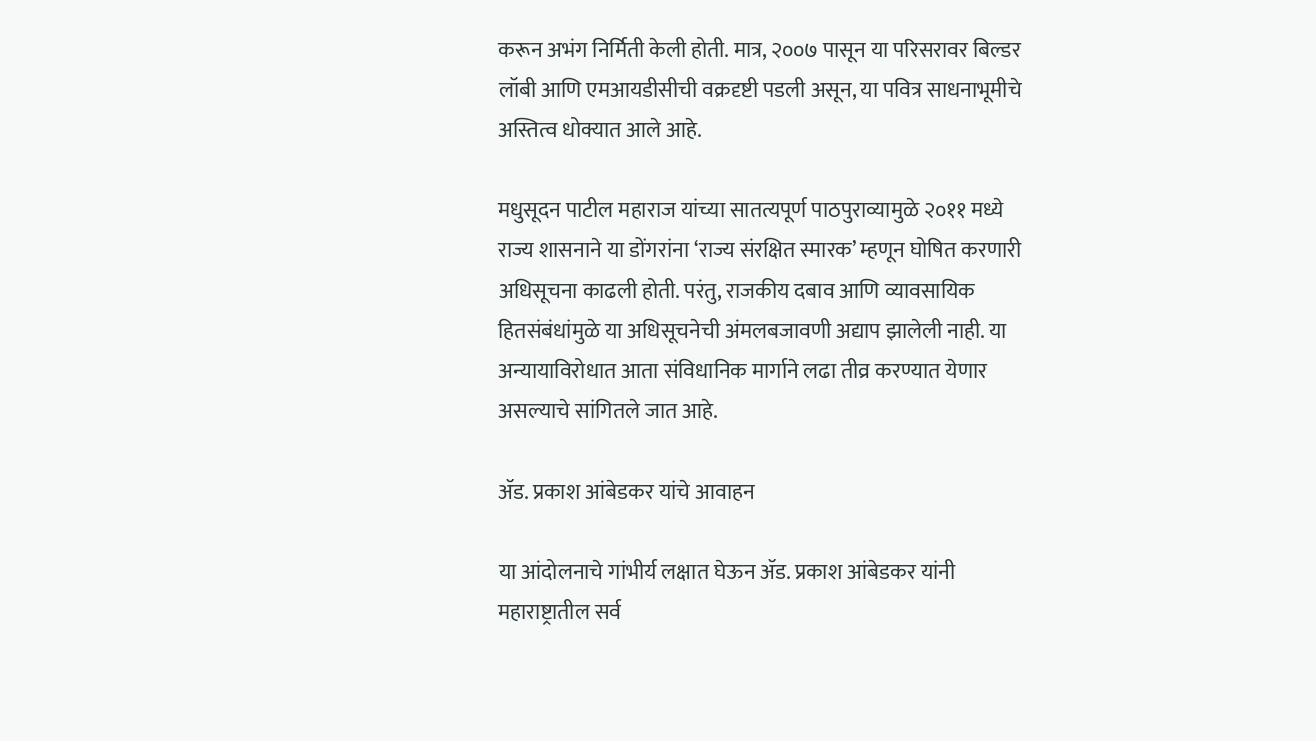करून अभंग निर्मिती केली होती. मात्र, २००७ पासून या परिसरावर बिल्डर लॉबी आणि एमआयडीसीची वक्रदृष्टी पडली असून, या पवित्र साधनाभूमीचे अस्तित्व धोक्यात आले आहे.

मधुसूदन पाटील महाराज यांच्या सातत्यपूर्ण पाठपुराव्यामुळे २०११ मध्ये राज्य शासनाने या डोंगरांना ‘राज्य संरक्षित स्मारक’ म्हणून घोषित करणारी अधिसूचना काढली होती. परंतु, राजकीय दबाव आणि व्यावसायिक हितसंबंधांमुळे या अधिसूचनेची अंमलबजावणी अद्याप झालेली नाही. या अन्यायाविरोधात आता संविधानिक मार्गाने लढा तीव्र करण्यात येणार असल्याचे सांगितले जात आहे.

ॲड. प्रकाश आंबेडकर यांचे आवाहन

या आंदोलनाचे गांभीर्य लक्षात घेऊन ॲड. प्रकाश आंबेडकर यांनी महाराष्ट्रातील सर्व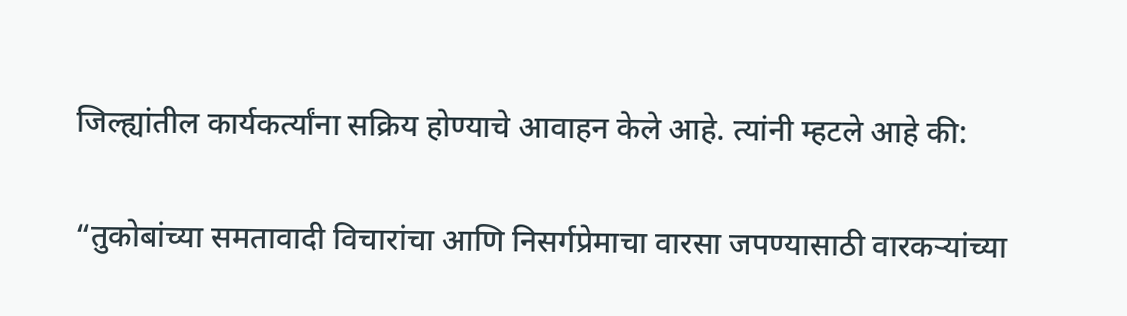जिल्ह्यांतील कार्यकर्त्यांना सक्रिय होण्याचे आवाहन केले आहे. त्यांनी म्हटले आहे की:

“तुकोबांच्या समतावादी विचारांचा आणि निसर्गप्रेमाचा वारसा जपण्यासाठी वारकऱ्यांच्या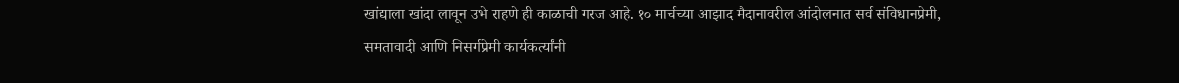खांद्याला खांदा लावून उभे राहणे ही काळाची गरज आहे. १० मार्चच्या आझाद मैदानावरील आंदोलनात सर्व संविधानप्रेमी, समतावादी आणि निसर्गप्रेमी कार्यकर्त्यांनी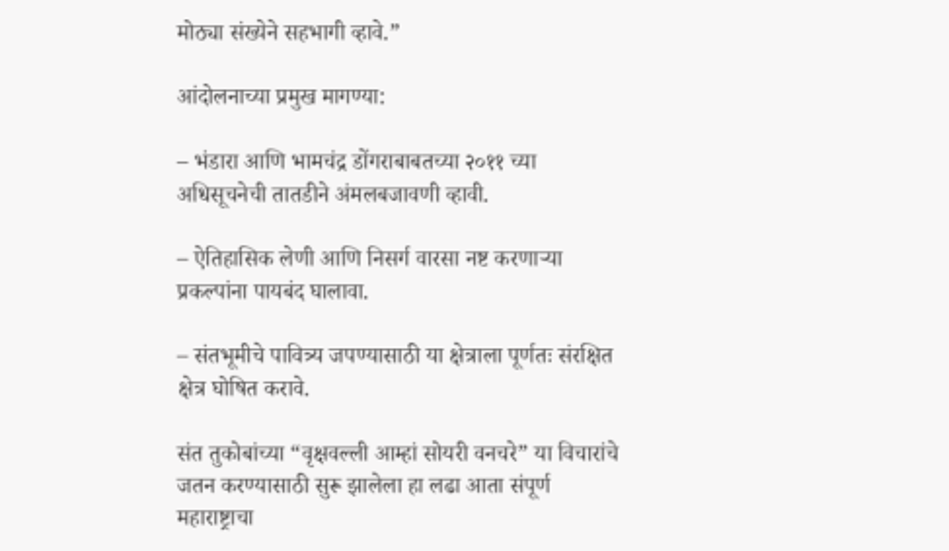मोठ्या संख्येने सहभागी व्हावे.”

आंदोलनाच्या प्रमुख मागण्या:

– भंडारा आणि भामचंद्र डोंगराबाबतच्या २०११ च्या अधिसूचनेची तातडीने अंमलबजावणी व्हावी.

– ऐतिहासिक लेणी आणि निसर्ग वारसा नष्ट करणाऱ्या प्रकल्पांना पायबंद घालावा.

– संतभूमीचे पावित्र्य जपण्यासाठी या क्षेत्राला पूर्णतः संरक्षित क्षेत्र घोषित करावे.

संत तुकोबांच्या “वृक्षवल्ली आम्हां सोयरी वनचरे” या विचारांचे जतन करण्यासाठी सुरू झालेला हा लढा आता संपूर्ण महाराष्ट्राचा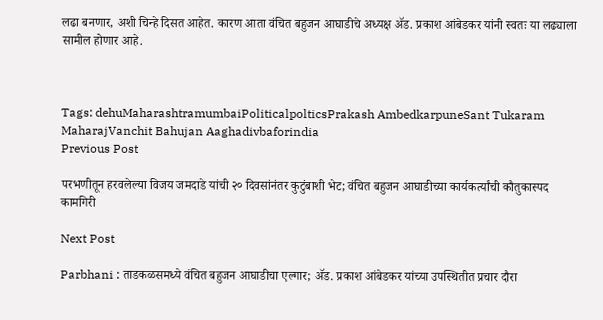लढा बनणार, अशी चिन्हे दिसत आहेत. कारण आता वंचित बहुजन आघाडीचे अध्यक्ष ॲड. प्रकाश आंबेडकर यांनी स्वतः या लढ्याला सामील होणार आहे.



Tags: dehuMaharashtramumbaiPoliticalpolticsPrakash AmbedkarpuneSant Tukaram MaharajVanchit Bahujan Aaghadivbaforindia
Previous Post

परभणीतून हरवलेल्या विजय जमदाडे यांची २० दिवसांनंतर कुटुंबाशी भेट; वंचित बहुजन आघाडीच्या कार्यकर्त्यांची कौतुकास्पद कामगिरी

Next Post

Parbhani : ताडकळसमध्ये वंचित बहुजन आघाडीचा एल्गार; ॲड. प्रकाश आंबेडकर यांच्या उपस्थितीत प्रचार दौरा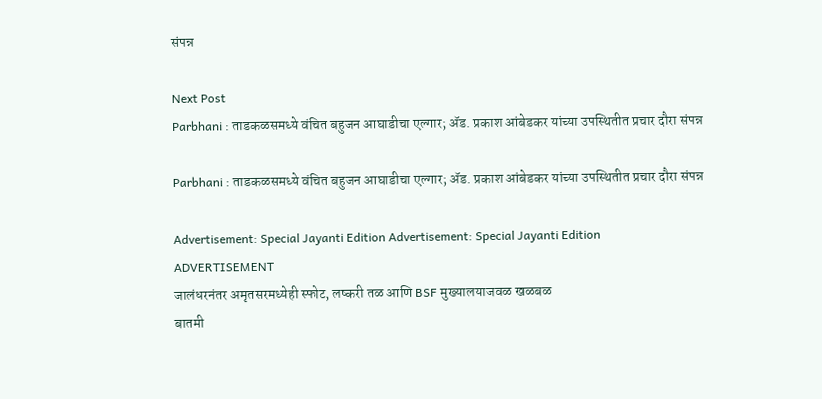संपन्न

Next Post
Parbhani : ताडकळसमध्ये वंचित बहुजन आघाडीचा एल्गार; ॲड. प्रकाश आंबेडकर यांच्या उपस्थितीत प्रचार दौरा संपन्न

Parbhani : ताडकळसमध्ये वंचित बहुजन आघाडीचा एल्गार; ॲड. प्रकाश आंबेडकर यांच्या उपस्थितीत प्रचार दौरा संपन्न

Advertisement: Special Jayanti Edition Advertisement: Special Jayanti Edition
ADVERTISEMENT
जालंधरनंतर अमृतसरमध्येही स्फोट, लष्करी तळ आणि BSF मुख्यालयाजवळ खळबळ
बातमी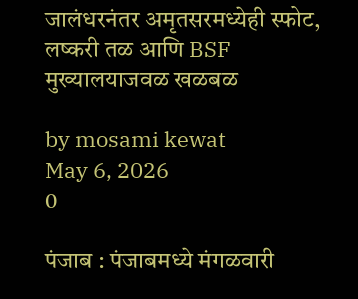जालंधरनंतर अमृतसरमध्येही स्फोट, लष्करी तळ आणि BSF मुख्यालयाजवळ खळबळ

by mosami kewat
May 6, 2026
0

पंजाब : पंजाबमध्ये मंगळवारी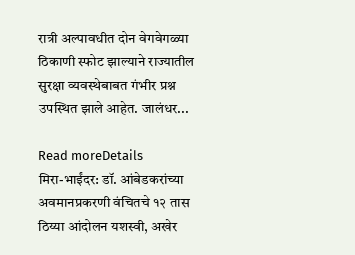रात्री अल्पावधीत दोन वेगवेगळ्या ठिकाणी स्फोट झाल्याने राज्यातील सुरक्षा व्यवस्थेबाबत गंभीर प्रश्न उपस्थित झाले आहेत. जालंधर...

Read moreDetails
मिरा-भाईंदर: डॉ. आंबेडकरांच्या अवमानप्रकरणी वंचितचे १२ तास ठिय्या आंदोलन यशस्वी, अखेर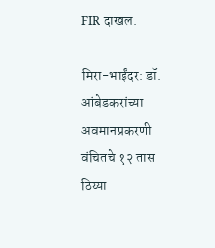FIR दाखल.

मिरा-भाईंदर: डॉ. आंबेडकरांच्या अवमानप्रकरणी वंचितचे १२ तास ठिय्या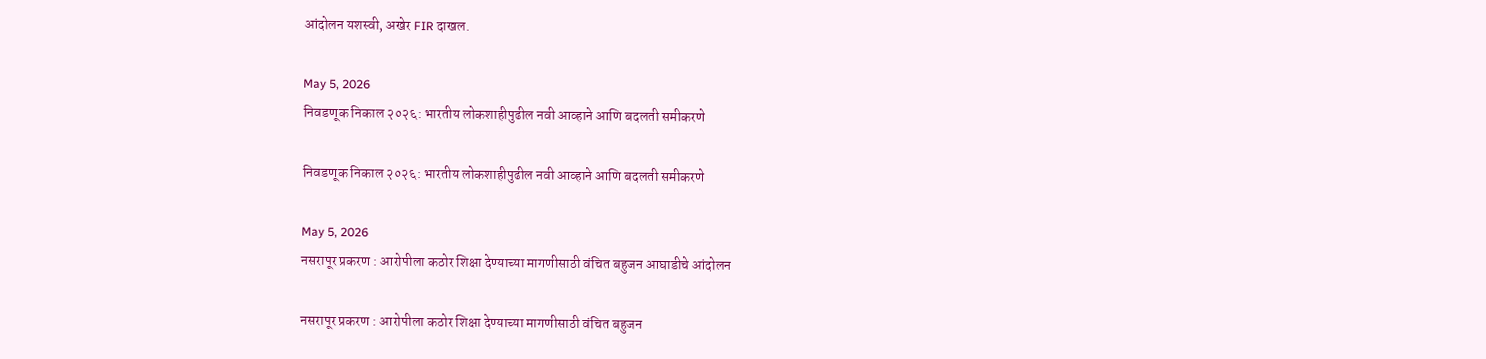आंदोलन यशस्वी, अखेर FIR दाखल.

May 5, 2026
निवडणूक निकाल २०२६: भारतीय लोकशाहीपुढील नवी आव्हाने आणि बदलती समीकरणे

निवडणूक निकाल २०२६: भारतीय लोकशाहीपुढील नवी आव्हाने आणि बदलती समीकरणे

May 5, 2026
नसरापूर प्रकरण : आरोपीला कठोर शिक्षा देण्याच्या मागणीसाठी वंचित बहुजन आघाडीचे आंदोलन

नसरापूर प्रकरण : आरोपीला कठोर शिक्षा देण्याच्या मागणीसाठी वंचित बहुजन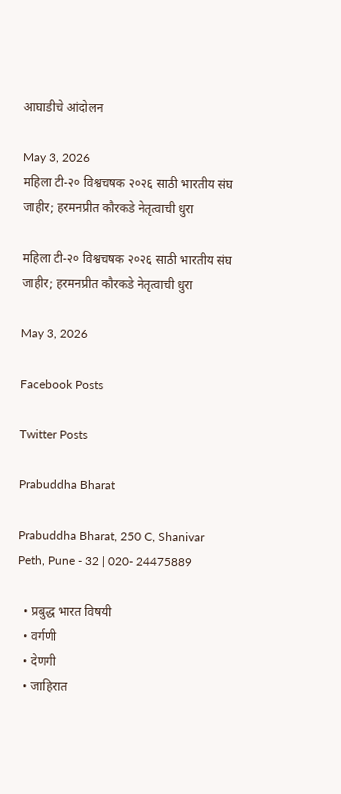आघाडीचे आंदोलन

May 3, 2026
महिला टी-२० विश्वचषक २०२६ साठी भारतीय संघ जाहीर; हरमनप्रीत कौरकडे नेतृत्वाची धुरा

महिला टी-२० विश्वचषक २०२६ साठी भारतीय संघ जाहीर; हरमनप्रीत कौरकडे नेतृत्वाची धुरा

May 3, 2026

Facebook Posts

Twitter Posts

Prabuddha Bharat

Prabuddha Bharat, 250 C, Shanivar Peth, Pune - 32 | 020- 24475889

  • प्रबुद्ध भारत विषयी
  • वर्गणी
  • देणगी
  • जाहिरात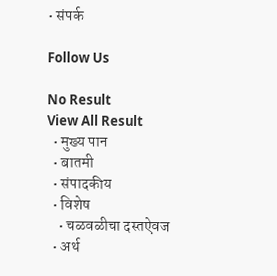• संपर्क

Follow Us

No Result
View All Result
  • मुख्य पान
  • बातमी
  • संपादकीय
  • विशेष
    • चळवळीचा दस्तऐवज
  • अर्थ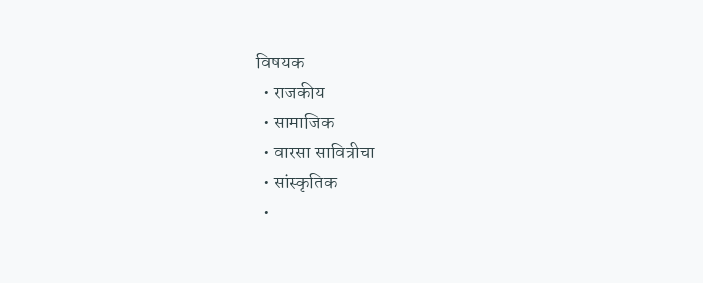विषयक
  • राजकीय
  • सामाजिक
  • वारसा सावित्रीचा
  • सांस्कृतिक
  •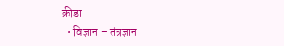क्रीडा
  • विज्ञान – तंत्रज्ञान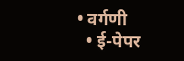• वर्गणी
  • ई-पेपर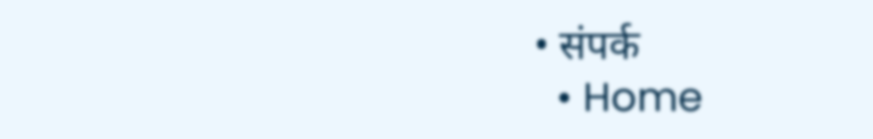• संपर्क
  • Home